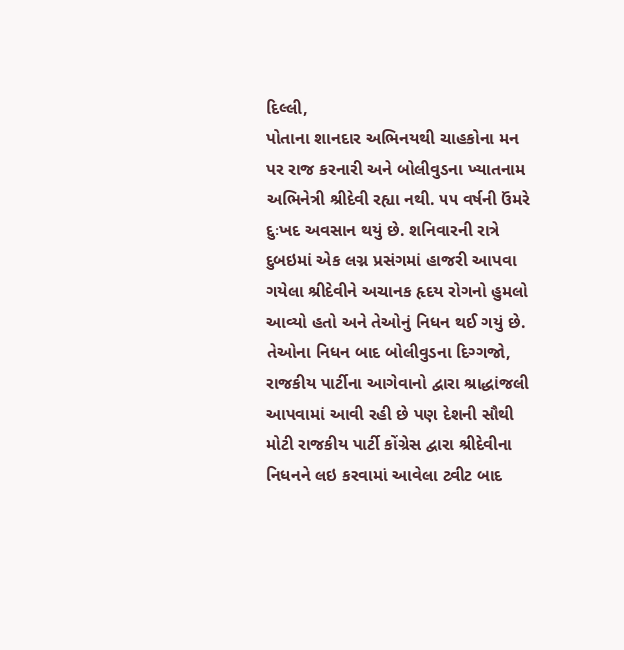દિલ્લી,
પોતાના શાનદાર અભિનયથી ચાહકોના મન પર રાજ કરનારી અને બોલીવુડના ખ્યાતનામ અભિનેત્રી શ્રીદેવી રહ્યા નથી. ૫૫ વર્ષની ઉંમરે દુઃખદ અવસાન થયું છે. શનિવારની રાત્રે દુબઇમાં એક લગ્ન પ્રસંગમાં હાજરી આપવા ગયેલા શ્રીદેવીને અચાનક હૃદય રોગનો હુમલો આવ્યો હતો અને તેઓનું નિધન થઈ ગયું છે. તેઓના નિધન બાદ બોલીવુડના દિગ્ગજો, રાજકીય પાર્ટીના આગેવાનો દ્વારા શ્રાદ્ધાંજલી આપવામાં આવી રહી છે પણ દેશની સૌથી મોટી રાજકીય પાર્ટી કોંગ્રેસ દ્વારા શ્રીદેવીના નિધનને લઇ કરવામાં આવેલા ટ્વીટ બાદ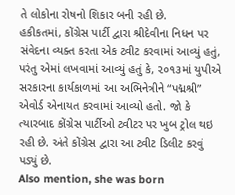તે લોકોના રોષનો શિકાર બની રહી છે.
હકીકતમાં, કોંગ્રેસ પાર્ટી દ્વારા શ્રીદેવીના નિધન પર સંવેદના વ્યક્ત કરતા એક ટ્વીટ કરવામાં આવ્યું હતું, પરંતુ એમાં લખવામાં આવ્યું હતું કે, ૨૦૧૩માં યુપીએ સરકારના કાર્યકાળમાં આ અભિનેત્રીને “પદ્મશ્રી” એવોર્ડ એનાયત કરવામાં આવ્યો હતો. જો કે ત્યારબાદ કોંગ્રેસ પાર્ટીઓ ટ્વીટર પર ખુબ ટ્રોલ થઇ રહી છે. અંતે કોંગ્રેસ દ્વારા આ ટ્વીટ ડિલીટ કરવું પડ્યું છે.
Also mention, she was born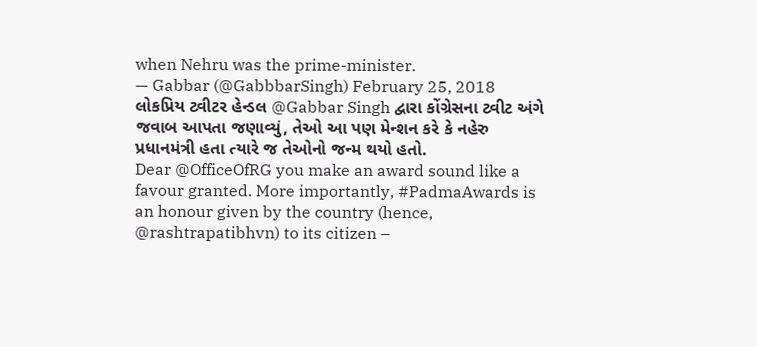when Nehru was the prime-minister.
— Gabbar (@GabbbarSingh) February 25, 2018
લોકપ્રિય ટ્વીટર હેન્ડલ @Gabbar Singh દ્વારા કોંગ્રેસના ટ્વીટ અંગે જવાબ આપતા જણાવ્યું, તેઓ આ પણ મેન્શન કરે કે નહેરુ પ્રધાનમંત્રી હતા ત્યારે જ તેઓનો જન્મ થયો હતો.
Dear @OfficeOfRG you make an award sound like a favour granted. More importantly, #PadmaAwards is an honour given by the country (hence, @rashtrapatibhvn) to its citizen –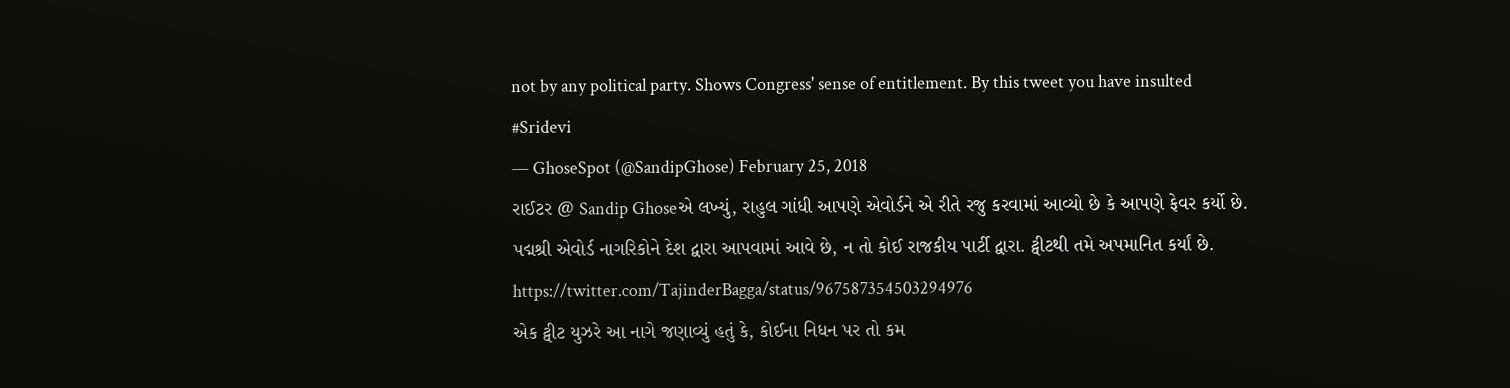not by any political party. Shows Congress' sense of entitlement. By this tweet you have insulted #Sridevi
— GhoseSpot (@SandipGhose) February 25, 2018
રાઈટર @ Sandip Ghoseએ લખ્યું, રાહુલ ગાંધી આપણે એવોર્ડને એ રીતે રજુ કરવામાં આવ્યો છે કે આપણે ફેવર કર્યો છે. પદ્મશ્રી એવોર્ડ નાગરિકોને દેશ દ્વારા આપવામાં આવે છે, ન તો કોઈ રાજકીય પાર્ટી દ્વારા. ટ્વીટથી તમે અપમાનિત કર્યાં છે.
https://twitter.com/TajinderBagga/status/967587354503294976
એક ટ્વીટ યુઝરે આ નાગે જણાવ્યું હતું કે, કોઈના નિધન પર તો કમ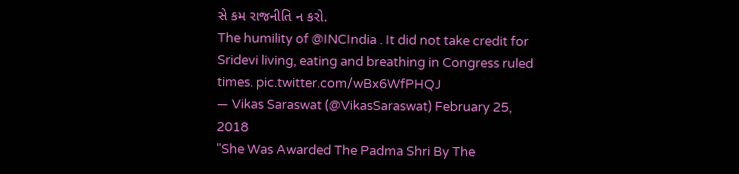સે કમ રાજનીતિ ન કરો.
The humility of @INCIndia . It did not take credit for Sridevi living, eating and breathing in Congress ruled times. pic.twitter.com/wBx6WfPHQJ
— Vikas Saraswat (@VikasSaraswat) February 25, 2018
"She Was Awarded The Padma Shri By The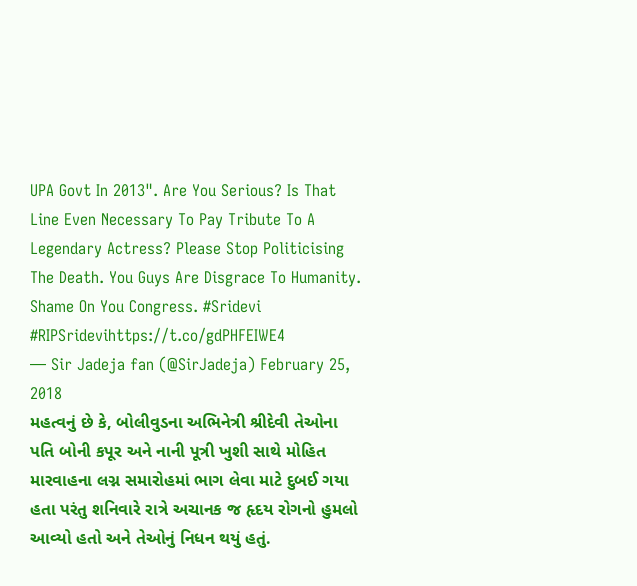UPA Govt In 2013". Are You Serious? Is That Line Even Necessary To Pay Tribute To A Legendary Actress? Please Stop Politicising The Death. You Guys Are Disgrace To Humanity. Shame On You Congress. #Sridevi #RIPSridevihttps://t.co/gdPHFEIWE4
— Sir Jadeja fan (@SirJadeja) February 25, 2018
મહત્વનું છે કે, બોલીવુડના અભિનેત્રી શ્રીદેવી તેઓના પતિ બોની કપૂર અને નાની પૂત્રી ખુશી સાથે મોહિત મારવાહના લગ્ન સમારોહમાં ભાગ લેવા માટે દુબઈ ગયા હતા પરંતુ શનિવારે રાત્રે અચાનક જ હૃદય રોગનો હુમલો આવ્યો હતો અને તેઓનું નિધન થયું હતું.